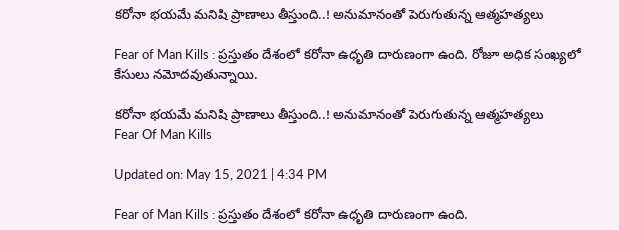కరోనా భయమే మనిషి ప్రాణాలు తీస్తుంది..! అనుమానంతో పెరుగుతున్న ఆత్మహత్యలు

Fear of Man Kills : ప్రస్తుతం దేశంలో కరోనా ఉధృతి దారుణంగా ఉంది. రోజూ అధిక సంఖ్యలో కేసులు నమోదవుతున్నాయి.

కరోనా భయమే మనిషి ప్రాణాలు తీస్తుంది..! అనుమానంతో పెరుగుతున్న ఆత్మహత్యలు
Fear Of Man Kills

Updated on: May 15, 2021 | 4:34 PM

Fear of Man Kills : ప్రస్తుతం దేశంలో కరోనా ఉధృతి దారుణంగా ఉంది.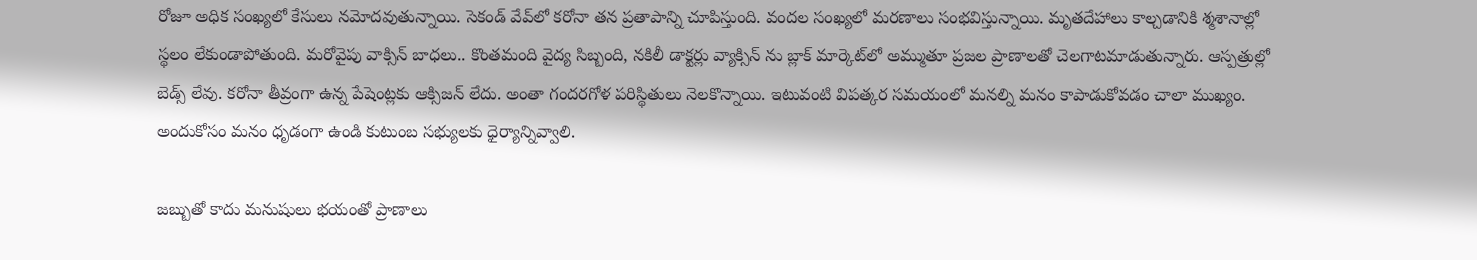రోజూ అధిక సంఖ్యలో కేసులు నమోదవుతున్నాయి. సెకండ్ వేవ్‌లో కరోనా తన ప్రతాపాన్ని చూపిస్తుంది. వందల సంఖ్యలో మరణాలు సంభవిస్తున్నాయి. మృతదేహాలు కాల్చడానికి శ్మశానాల్లో స్థలం లేకుండాపోతుంది. మరోవైపు వాక్సిన్ బాధలు.. కొంతమంది వైద్య సిబ్బంది, నకిలీ డాక్టర్లు వ్యాక్సిన్ ను బ్లాక్ మార్కెట్‌లో అమ్ముతూ ప్రజల ప్రాణాలతో చెలగాటమాడుతున్నారు. ఆస్పత్రుల్లో బెడ్స్ లేవు. కరోనా తీవ్రంగా ఉన్న పేషెంట్లకు ఆక్సిజన్ లేదు. అంతా గందరగోళ పరిస్థితులు నెలకొన్నాయి. ఇటువంటి విపత్కర సమయంలో మనల్ని మనం కాపాడుకోవడం చాలా ముఖ్యం. అందుకోసం మనం ధృడంగా ఉండి కుటుంబ సభ్యులకు ధైర్యాన్నివ్వాలి.

జబ్బుతో కాదు మనుషులు భయంతో ప్రాణాలు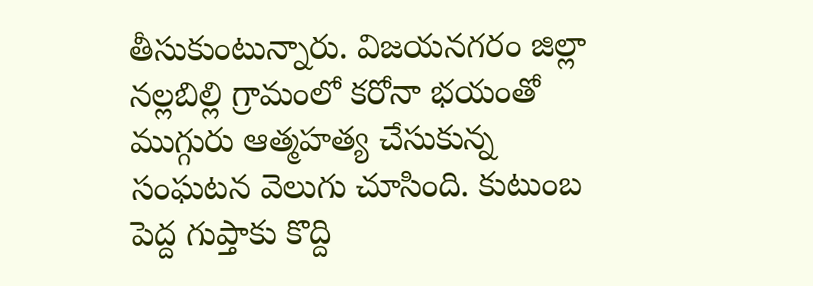తీసుకుంటున్నారు. విజయనగరం జిల్లా నల్లబిల్లి గ్రామంలో కరోనా భయంతో ముగ్గురు ఆత్మహత్య చేసుకున్న సంఘటన వెలుగు చూసింది. కుటుంబ పెద్ద గుప్తాకు కొద్ది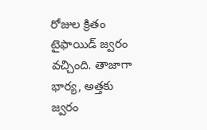రోజుల క్రితం టైఫాయిడ్‌ జ్వరం వచ్చింది. తాజాగా భార్య, అత్తకు జ్వరం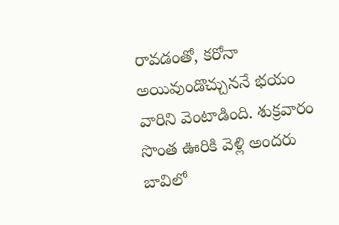రావడంతో, కరోనా అయివుండొచ్చుననే భయం వారిని వెంటాడింది. శుక్రవారం సొంత ఊరికి వెళ్లి అందరు బావిలో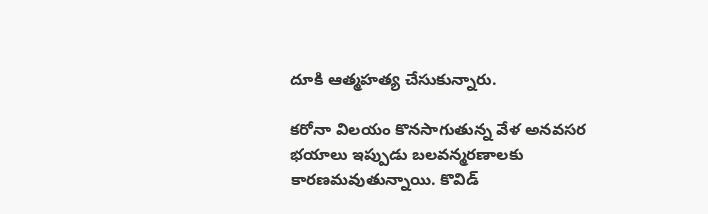దూకి ఆత్మహత్య చేసుకున్నారు.

కరోనా విలయం కొనసాగుతున్న వేళ అనవసర భయాలు ఇప్పుడు బలవన్మరణాలకు కారణమవుతున్నాయి. కొవిడ్‌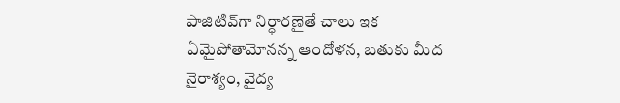పాజిటివ్‌గా నిర్ధారణైతే చాలు ఇక ఏమైపోతామోనన్న ఆందోళన, బతుకు మీద నైరాశ్యం, వైద్య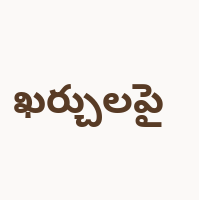ఖర్చులపై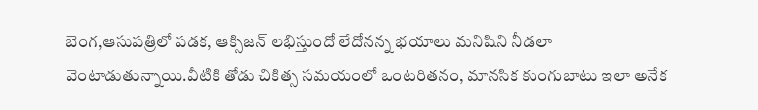బెంగ,ఆసుపత్రిలో పడక, ఆక్సిజన్‌ లభిస్తుందో లేదోనన్న భయాలు మనిషిని నీడలా వెంటాడుతున్నాయి.వీటికి తోడు చికిత్స సమయంలో ఒంటరితనం, మానసిక కుంగుబాటు ఇలా అనేక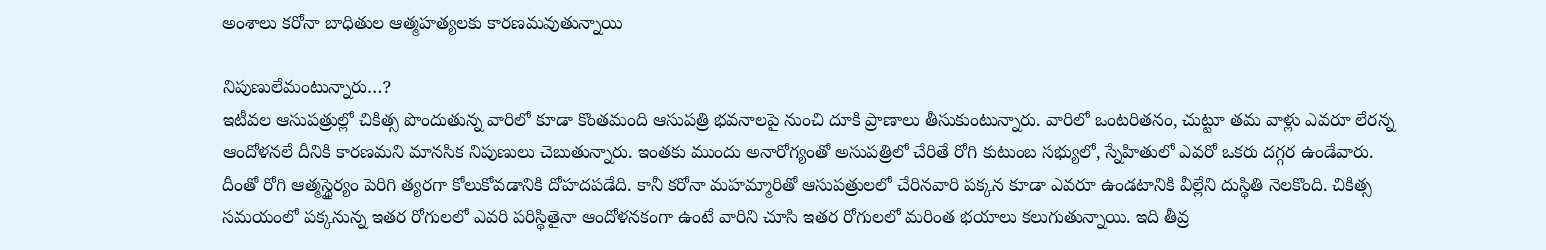అంశాలు కరోనా బాధితుల ఆత్మహత్యలకు కారణమవుతున్నాయి

నిపుణులేమంటున్నారు…?
ఇటీవల ఆసుపత్రుల్లో చికిత్స పొందుతున్న వారిలో కూడా కొంతమంది ఆసుపత్రి భవనాలపై నుంచి దూకి ప్రాణాలు తీసుకుంటున్నారు. వారిలో ఒంటరితనం, చుట్టూ తమ వాళ్లు ఎవరూ లేరన్న ఆందోళనలే దీనికి కారణమని మానసిక నిపుణులు చెబుతున్నారు. ఇంతకు ముందు అనారోగ్యంతో అసుపత్రిలో చేరితే రోగి కుటుంబ సభ్యులో, స్నేహితులో ఎవరో ఒకరు దగ్గర ఉండేవారు. దీంతో రోగి ఆత్మస్థైర్యం పెరిగి త్యరగా కోలుకోవడానికి దోహదపడేది. కానీ కరోనా మహమ్మారితో ఆసుపత్రులలో చేరినవారి పక్కన కూడా ఎవరూ ఉండటానికి వీల్లేని దుస్థితి నెలకొంది. చికిత్స సమయంలో పక్కనున్న ఇతర రోగులలో ఎవరి పరిస్థితైనా ఆందోళనకంగా ఉంటే వారిని చూసి ఇతర రోగులలో మరింత భయాలు కలుగుతున్నాయి. ఇది తీవ్ర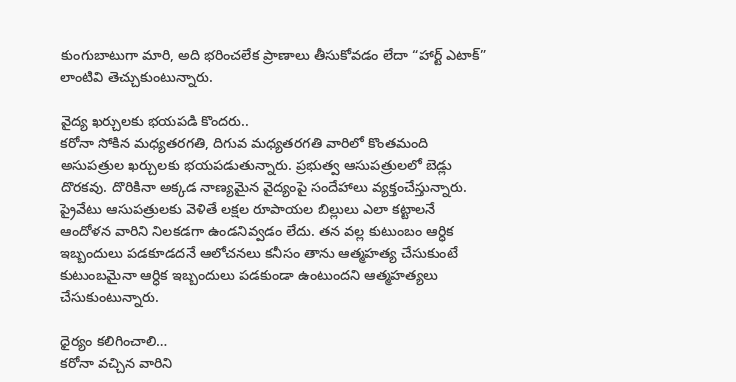కుంగుబాటుగా మారి, అది భరించలేక ప్రాణాలు తీసుకోవడం లేదా “హార్ట్‌ ఎటాక్‌” లాంటివి తెచ్చుకుంటున్నారు.

వైద్య ఖర్చులకు భయపడి కొందరు..
కరోనా సోకిన మధ్యతరగతి, దిగువ మధ్యతరగతి వారిలో కొంతమంది అసుపత్రుల ఖర్చులకు భయపడుతున్నారు. ప్రభుత్వ ఆసుపత్రులలో బెడ్లు దొరకవు. దొరికినా అక్కడ నాణ్యమైన వైద్యంపై సందేహాలు వ్యక్తంచేస్తున్నారు. ప్రైవేటు ఆసుపత్రులకు వెళితే లక్షల రూపాయల బిల్లులు ఎలా కట్టాలనే ఆందోళన వారిని నిలకడగా ఉండనివ్వడం లేదు. తన వల్ల కుటుంబం ఆర్ధిక ఇబ్బందులు పడకూడదనే ఆలోచనలు కనీసం తాను ఆత్మహత్య చేసుకుంటే కుటుంబమైనా ఆర్ధిక ఇబ్బందులు పడకుండా ఉంటుందని ఆత్మహత్యలు చేసుకుంటున్నారు.

ధైర్యం కలిగించాలి…
కరోనా వచ్చిన వారిని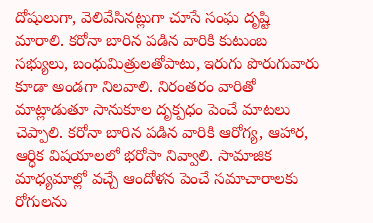దోషులుగా, వెలివేసినట్లుగా చూసే సంఘ దృష్టి మారాలి. కరోనా బారిన పడిన వారికి కుటుంబ సభ్యులు, బంధుమిత్రులతోపాటు, ఇరుగు పొరుగువారు కూడా అండగా నిలవాలి. నిరంతరం వారితో మాట్లాడుతూ సానుకూల దృక్పధం పెంచే మాటలు చెప్పాలి. కరోనా బారిన పడిన వారికి ఆరోగ్య, ఆహార, ఆర్ధిక విషయాలలో భరోసా నివ్వాలి. సామాజిక మాధ్యమాల్లో వచ్చే ఆందోళన పెంచే సమాచారాలకు రోగులను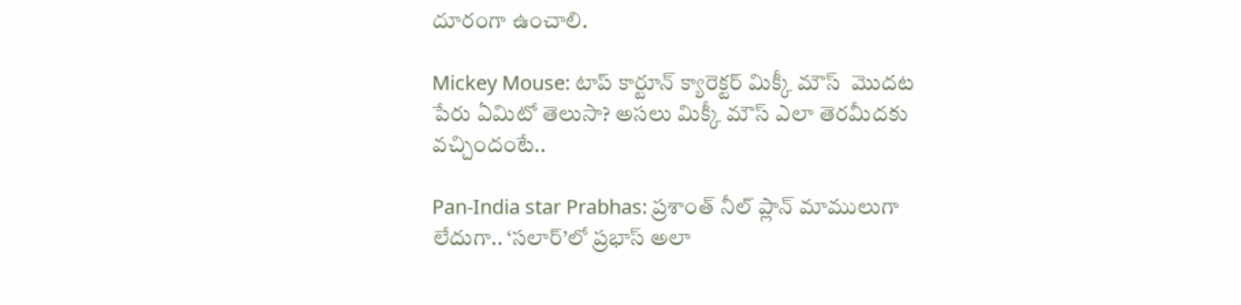దూరంగా ఉంచాలి.

Mickey Mouse: టాప్ కార్టూన్ క్యారెక్టర్ మిక్కీ మౌస్  మొదట పేరు ఏమిటో తెలుసా? అసలు మిక్కీ మౌస్ ఎలా తెరమీదకు వచ్చిందంటే..

Pan-India star Prabhas: ప్రశాంత్ నీల్ ప్లాన్ మాములుగా లేదుగా.. ‘సలార్’లో ప్రభాస్ అలా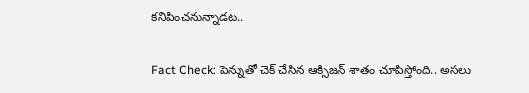కనిపించనున్నాడట..

Fact Check: పెన్నుతో చెక్ చేసిన ఆక్సిజ‌న్ శాతం చూపిస్తోంది.. అస‌లు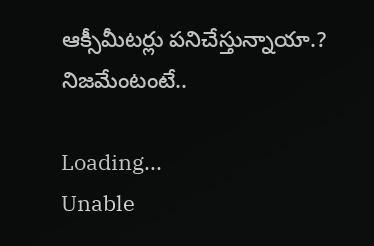ఆక్సీమీట‌ర్లు ప‌నిచేస్తున్నాయా.? నిజ‌మేంటంటే..

Loading...
Unable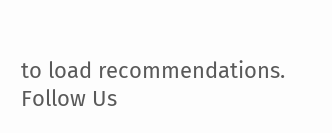to load recommendations.
Follow Us